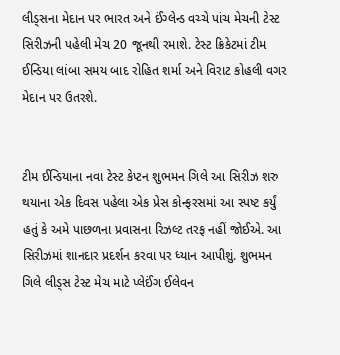લીડ્સના મેદાન પર ભારત અને ઈંગ્લેન્ડ વચ્ચે પાંચ મેચની ટેસ્ટ સિરીઝની પહેલી મેચ 20 જૂનથી રમાશે. ટેસ્ટ ક્રિકેટમાં ટીમ ઈન્ડિયા લાંબા સમય બાદ રોહિત શર્મા અને વિરાટ કોહલી વગર મેદાન પર ઉતરશે.


ટીમ ઈન્ડિયાના નવા ટેસ્ટ કેપ્ટન શુભમન ગિલે આ સિરીઝ શરુ થયાના એક દિવસ પહેલા એક પ્રેસ કોન્ફરસમાં આ સ્પષ્ટ કર્યું હતું કે અમે પાછળના પ્રવાસના રિઝલ્ટ તરફ નહીં જોઈએ. આ સિરીઝમાં શાનદાર પ્રદર્શન કરવા પર ધ્યાન આપીશું. શુભમન ગિલે લીડ્સ ટેસ્ટ મેચ માટે પ્લેઈંગ ઈલેવન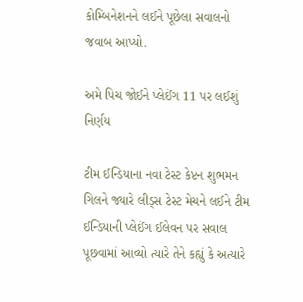કોમ્બિનેશનને લઈને પૂછેલા સવાલનો જવાબ આપ્યો.

અમે પિચ જોઈને પ્લેઈંગ 11 પર લઈશું નિર્ણય

ટીમ ઈન્ડિયાના નવા ટેસ્ટ કેપ્ટન શુભમન ગિલને જ્યારે લીડ્સ ટેસ્ટ મેચને લઈને ટીમ ઈન્ડિયાની પ્લેઈંગ ઈલેવન પર સવાલ પૂછવામાં આવ્યો ત્યારે તેને કહ્યું કે અત્યારે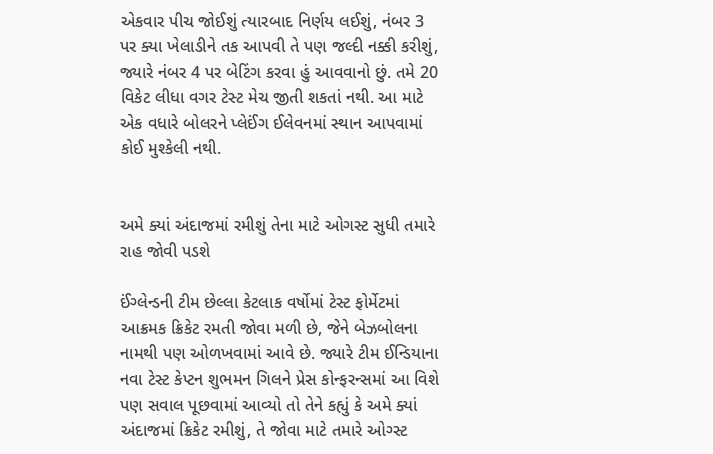એકવાર પીચ જોઈશું ત્યારબાદ નિર્ણય લઈશું, નંબર 3 પર ક્યા ખેલાડીને તક આપવી તે પણ જલ્દી નક્કી કરીશું, જ્યારે નંબર 4 પર બેટિંગ કરવા હું આવવાનો છું. તમે 20 વિકેટ લીધા વગર ટેસ્ટ મેચ જીતી શકતાં નથી. આ માટે એક વધારે બોલરને પ્લેઈંગ ઈલેવનમાં સ્થાન આપવામાં કોઈ મુશ્કેલી નથી.


અમે ક્યાં અંદાજમાં રમીશું તેના માટે ઓગસ્ટ સુધી તમારે રાહ જોવી પડશે

ઈંગ્લેન્ડની ટીમ છેલ્લા કેટલાક વર્ષોમાં ટેસ્ટ ફોર્મેટમાં આક્રમક ક્રિકેટ રમતી જોવા મળી છે, જેને બેઝબોલના નામથી પણ ઓળખવામાં આવે છે. જ્યારે ટીમ ઈન્ડિયાના નવા ટેસ્ટ કેપ્ટન શુભમન ગિલને પ્રેસ કોન્ફરન્સમાં આ વિશે પણ સવાલ પૂછવામાં આવ્યો તો તેને કહ્યું કે અમે ક્યાં અંદાજમાં ક્રિકેટ રમીશું, તે જોવા માટે તમારે ઓગ્સ્ટ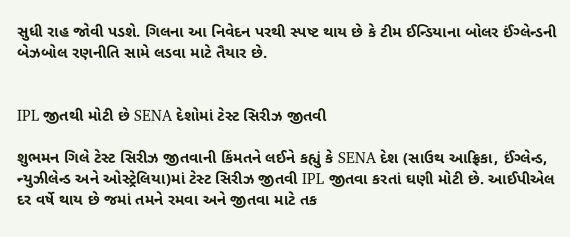સુધી રાહ જોવી પડશે. ગિલના આ નિવેદન પરથી સ્પષ્ટ થાય છે કે ટીમ ઈન્ડિયાના બોલર ઈંગ્લેન્ડની બેઝબોલ રણનીતિ સામે લડવા માટે તૈયાર છે.


IPL જીતથી મોટી છે SENA દેશોમાં ટેસ્ટ સિરીઝ જીતવી

શુભમન ગિલે ટેસ્ટ સિરીઝ જીતવાની કિંમતને લઈને કહ્યું કે SENA દેશ (સાઉથ આફ્રિકા, ઈંગ્લેન્ડ, ન્યુઝીલેન્ડ અને ઓસ્ટ્રેલિયા)માં ટેસ્ટ સિરીઝ જીતવી IPL જીતવા કરતાં ઘણી મોટી છે. આઈપીએલ દર વર્ષે થાય છે જમાં તમને રમવા અને જીતવા માટે તક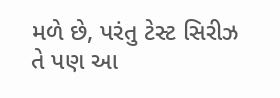મળે છે, પરંતુ ટેસ્ટ સિરીઝ તે પણ આ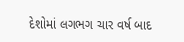દેશોમાં લગભગ ચાર વર્ષ બાદ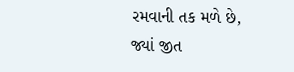રમવાની તક મળે છે, જ્યાં જીત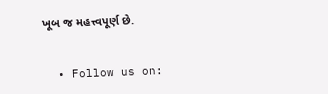ખૂબ જ મહત્ત્વપૂર્ણ છે.


  • Follow us on: